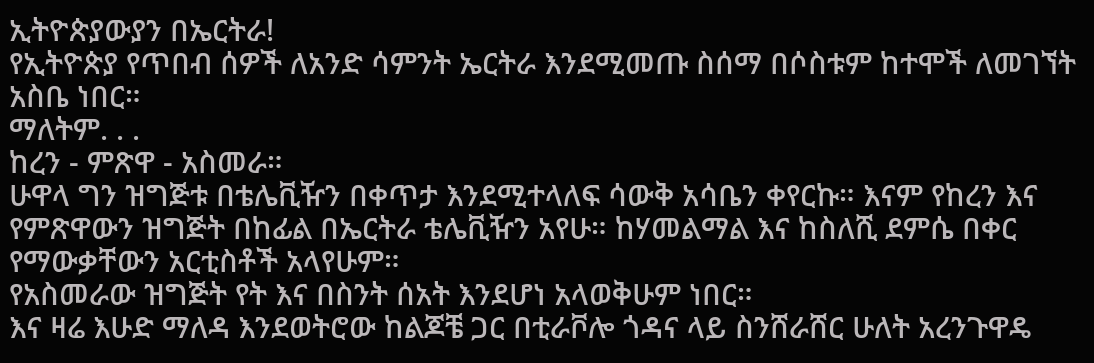ኢትዮጵያውያን በኤርትራ!
የኢትዮጵያ የጥበብ ሰዎች ለአንድ ሳምንት ኤርትራ እንደሚመጡ ስሰማ በሶስቱም ከተሞች ለመገኘት አስቤ ነበር።
ማለትም. . .
ከረን - ምጽዋ - አስመራ።
ሁዋላ ግን ዝግጅቱ በቴሌቪዥን በቀጥታ እንደሚተላለፍ ሳውቅ አሳቤን ቀየርኩ። እናም የከረን እና የምጽዋውን ዝግጅት በከፊል በኤርትራ ቴሌቪዥን አየሁ። ከሃመልማል እና ከስለሺ ደምሴ በቀር የማውቃቸውን አርቲስቶች አላየሁም።
የአስመራው ዝግጅት የት እና በስንት ሰአት እንደሆነ አላወቅሁም ነበር።
እና ዛሬ እሁድ ማለዳ እንደወትሮው ከልጆቼ ጋር በቲራቮሎ ጎዳና ላይ ስንሸራሸር ሁለት አረንጉዋዴ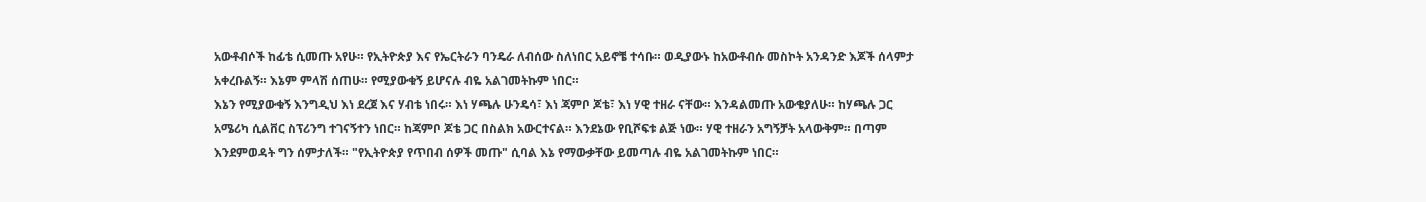አውቶብሶች ከፊቴ ሲመጡ አየሁ። የኢትዮጵያ እና የኤርትራን ባንዴራ ለብሰው ስለነበር አይኖቼ ተሳቡ። ወዲያውኑ ከአውቶብሱ መስኮት አንዳንድ እጆች ሰላምታ አቀረቡልኝ። እኔም ምላሽ ሰጠሁ። የሚያውቁኝ ይሆናሉ ብዬ አልገመትኩም ነበር።
እኔን የሚያውቁኝ እንግዲህ እነ ደረጀ እና ሃብቴ ነበሩ። እነ ሃጫሉ ሁንዴሳ፣ እነ ጃምቦ ጆቴ፣ እነ ሃዊ ተዘራ ናቸው። እንዳልመጡ አውቄያለሁ። ከሃጫሉ ጋር አሜሪካ ሲልቨር ስፕሪንግ ተገናኝተን ነበር። ከጃምቦ ጆቴ ጋር በስልክ አውርተናል። እንደኔው የቢሾፍቱ ልጅ ነው። ሃዊ ተዘራን አግኝቻት አላውቅም። በጣም እንደምወዳት ግን ሰምታለች። "የኢትዮጵያ የጥበብ ሰዎች መጡ" ሲባል እኔ የማውቃቸው ይመጣሉ ብዬ አልገመትኩም ነበር።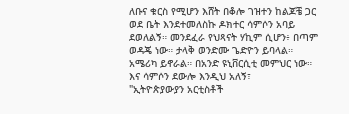ለቡና ቁርስ የሚሆን እሸት በቆሎ ገዝተን ከልጆቼ ጋር ወደ ቤት እንደተመለስኩ ዶክተር ሳምሶን አባይ ደወለልኝ። መንደፈራ የህጻናት ሃኪም ሲሆን፥ በጣም ወዳጄ ነው። ታላቅ ወንድሙ ጌድዮን ይባላል። አሜሪካ ይኖራል። በአንድ ዩኒቨርሲቲ መምህር ነው። እና ሳምሶን ደውሎ እንዲህ አለኝ፣
"ኢትዮጵያውያን አርቲስቶች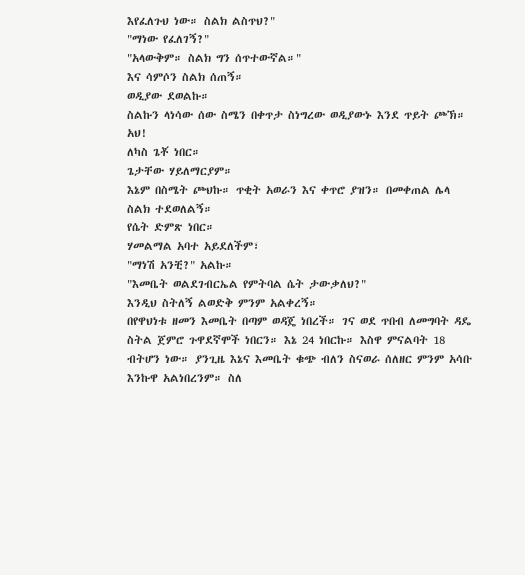እየፈለጉህ ነው። ስልክ ልስጥህ?"
"ማነው የፈለገኝ?"
"አላውቅም። ስልክ ግን ሰጥተውኛል።"
እና ሳምሶን ስልክ ሰጠኝ።
ወዲያው ደወልኩ።
ስልኩን ላነሳው ሰው ስሜን በቀጥታ ስነግረው ወዲያውኑ እንደ ጥይት ጮኽ።
አህ!
ለካስ ጌቾ ነበር።
ጌታቸው ሃይለማርያም።
እኔም በስሜት ጮህኩ። ጥቂት አወራን እና ቀጥሮ ያዝን። በመቀጠል ሌላ ስልክ ተደወለልኝ።
የሴት ድምጽ ነበር።
ሃመልማል አባተ አይደለችም፣
"ማነሽ አንቺ?" አልኩ።
"እመቤት ወልደገብርኤል የምትባል ሴት ታውቃለህ?"
እንዲህ ስትለኝ ልወድቅ ምንም አልቀረኝ።
በየዋህነቱ ዘመን እመቤት በጣም ወዳጄ ነበረች። ገና ወደ ጥበብ ለመግባት ዳዴ ስትል ጀምሮ ጉዋደኛሞች ነበርን። እኔ 24 ነበርኩ። እስዋ ምናልባት 18 ብትሆን ነው። ያንጊዜ እኔና እመቤት ቁጭ ብለን ስናወራ ሰለዘር ምንም አሳቡ እንኩዋ አልነበረንም። ስለ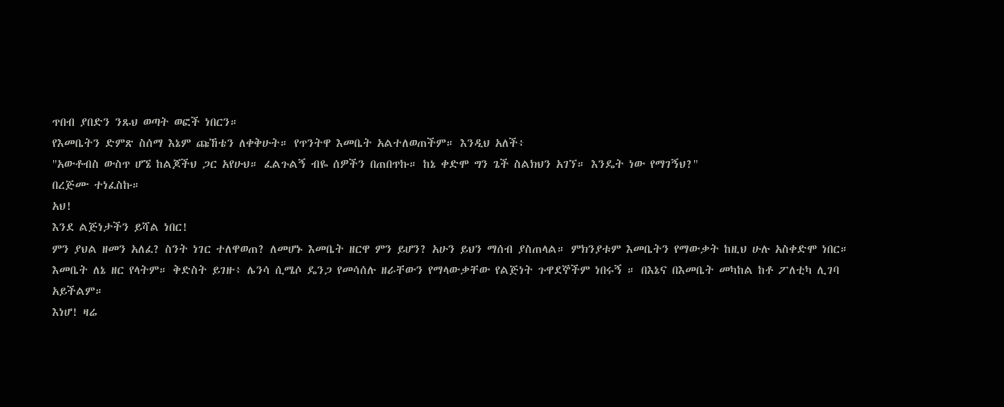ጥበብ ያበድን ንጹህ ወጣት ወፎች ነበርን።
የእመቤትን ድምጽ ስሰማ እኔም ጩኸቴን ለቀቅሁት። የጥንትዋ እመቤት አልተለወጠችም። እንዲህ አለች፥
"አውቶብስ ውስጥ ሆኜ ከልጆችህ ጋር አየሁህ። ፈልጉልኝ ብዬ ሰዎችን በጠበጥኩ። ከኔ ቀድሞ ግን ጌች ስልክህን አገኘ። እንዴት ነው የማገኝህ?"
በረጅሙ ተነፈስኩ።
አህ!
እንደ ልጅነታችን ይሻል ነበር!
ምን ያህል ዘመን አለፈ? ስንት ነገር ተለዋወጠ? ለመሆኑ እመቤት ዘርዋ ምን ይሆን? አሁን ይህን ማሰብ ያስጠላል። ምክንያቱም እመቤትን የማውቃት ከዚህ ሁሉ አስቀድሞ ነበር። እመቤት ለኔ ዘር የላትም። ቅድስት ይገዙ፥ ሌንሳ ሲሜሶ ዴንጋ የመሳሰሉ ዘራቸውን የማላውቃቸው የልጅነት ጉዋደኞችም ነበሩኝ ። በእኔና በእመቤት መካከል ከቶ ፖለቲካ ሊገባ አይችልም።
እነሆ! ዛሬ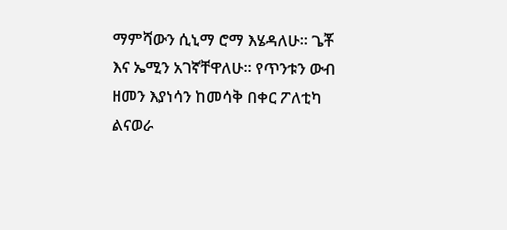ማምሻውን ሲኒማ ሮማ እሄዳለሁ። ጌቾ እና ኤሚን አገኛቸዋለሁ። የጥንቱን ውብ ዘመን እያነሳን ከመሳቅ በቀር ፖለቲካ ልናወራ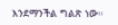እንደማንችል ግልጽ ነው።